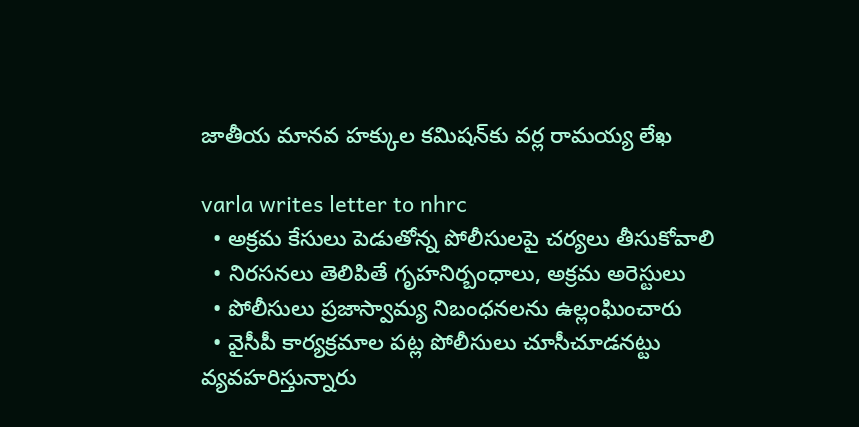జాతీయ మాన‌వ హ‌క్కుల క‌మిష‌న్‌కు వ‌ర్ల రామ‌య్య లేఖ‌

varla writes letter to nhrc
  • అక్ర‌మ కేసులు పెడుతోన్న పోలీసుల‌పై చ‌ర్య‌లు తీసుకోవాలి
  • నిర‌స‌న‌లు తెలిపితే గృహ‌నిర్బంధాలు, అక్ర‌మ అరెస్టులు
  • పోలీసులు ప్ర‌జాస్వామ్య నిబంధ‌న‌ల‌ను ఉల్లంఘించారు
  • వైసీపీ కార్య‌క్ర‌మాల ప‌ట్ల పోలీసులు చూసీచూడనట్టు వ్య‌వ‌హ‌రిస్తున్నారు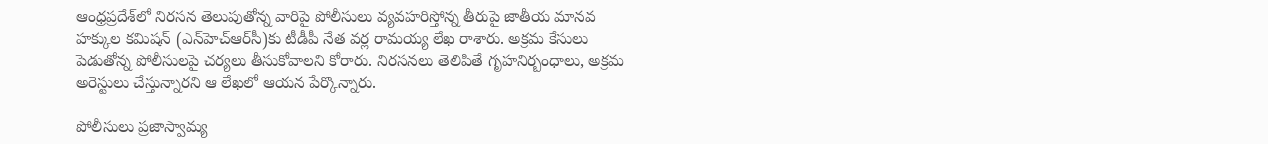ఆంధ్ర‌ప్ర‌దేశ్‌లో నిర‌స‌న తెలుపుతోన్న వారిపై పోలీసులు వ్య‌వ‌హరిస్తోన్న తీరుపై జాతీయ మానవ హక్కుల కమిషన్‌ (ఎన్‌హెచ్‌ఆర్‌సీ)కు టీడీపీ నేత వ‌ర్ల రామ‌య్య లేఖ రాశారు. అక్ర‌మ కేసులు పెడుతోన్న పోలీసుల‌పై చ‌ర్య‌లు తీసుకోవాల‌ని కోరారు. నిర‌స‌న‌లు తెలిపితే గృహ‌నిర్బంధాలు, అక్ర‌మ అరెస్టులు చేస్తున్నార‌ని ఆ లేఖలో ఆయన పేర్కొన్నారు.

పోలీసులు ప్ర‌జాస్వామ్య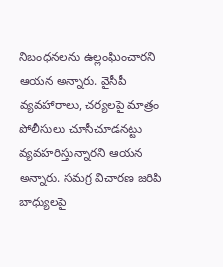నిబంధ‌న‌ల‌ను ఉల్లంఘించారని ఆయ‌న అన్నారు. వైసీపీ వ్య‌వ‌హారాలు, చ‌ర్య‌ల‌పై మాత్రం పోలీసులు చూసీచూడనట్టు వ్య‌వ‌హ‌రిస్తున్నారని ఆయ‌న అన్నారు. స‌మ‌గ్ర విచార‌ణ జ‌రిపి బాధ్యుల‌పై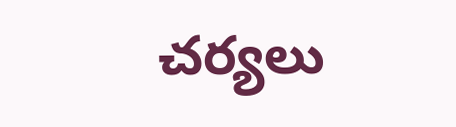చ‌ర్య‌లు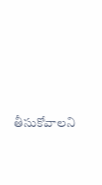తీసుకోవాలని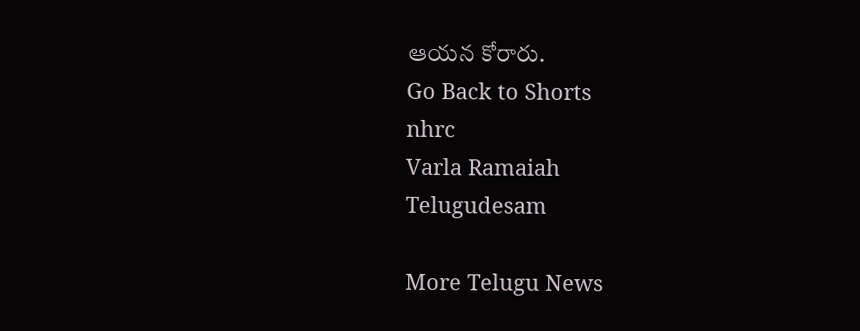ఆయ‌న కోరారు.
Go Back to Shorts
nhrc
Varla Ramaiah
Telugudesam

More Telugu News